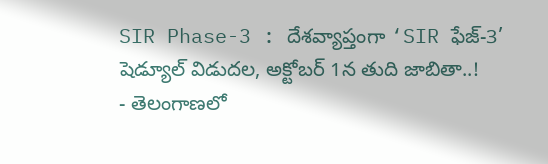SIR Phase-3 : దేశవ్యాప్తంగా ‘SIR ఫేజ్-3’ షెడ్యూల్ విడుదల, అక్టోబర్ 1న తుది జాబితా..!
- తెలంగాణలో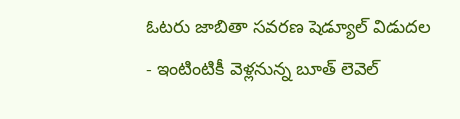ఓటరు జాబితా సవరణ షెడ్యూల్ విడుదల
- ఇంటింటికీ వెళ్లనున్న బూత్ లెవెల్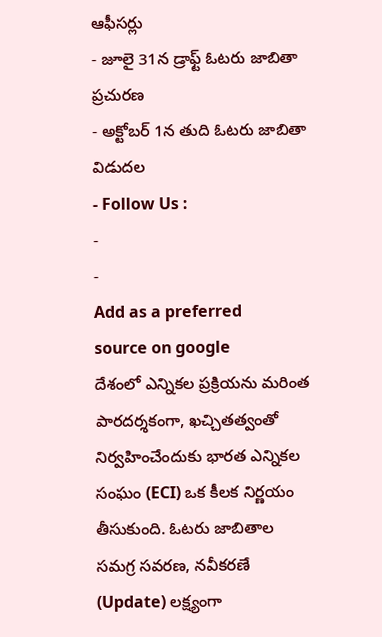ఆఫీసర్లు
- జూలై 31న డ్రాఫ్ట్ ఓటరు జాబితా ప్రచురణ
- అక్టోబర్ 1న తుది ఓటరు జాబితా విడుదల
- Follow Us :
-
-
Add as a preferred
source on google
దేశంలో ఎన్నికల ప్రక్రియను మరింత పారదర్శకంగా, ఖచ్చితత్వంతో నిర్వహించేందుకు భారత ఎన్నికల సంఘం (ECI) ఒక కీలక నిర్ణయం తీసుకుంది. ఓటరు జాబితాల సమగ్ర సవరణ, నవీకరణే (Update) లక్ష్యంగా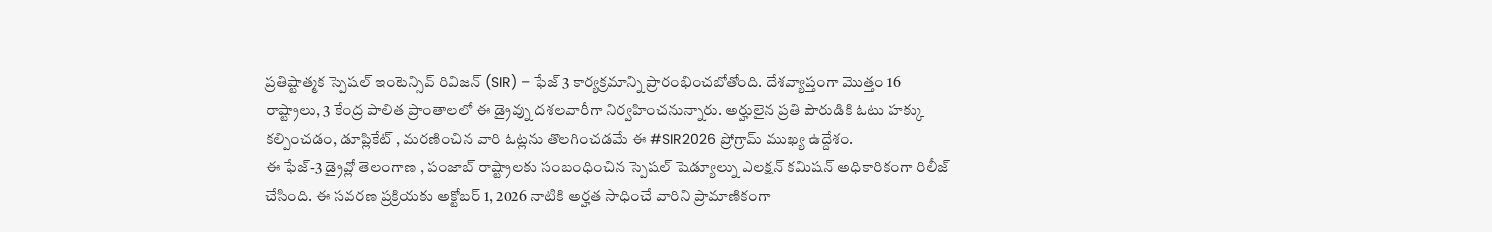ప్రతిష్టాత్మక స్పెషల్ ఇంటెన్సివ్ రివిజన్ (SIR) – ఫేజ్ 3 కార్యక్రమాన్ని ప్రారంభించబోతోంది. దేశవ్యాప్తంగా మొత్తం 16 రాష్ట్రాలు, 3 కేంద్ర పాలిత ప్రాంతాలలో ఈ డ్రైవ్ను దశలవారీగా నిర్వహించనున్నారు. అర్హులైన ప్రతి పౌరుడికి ఓటు హక్కు కల్పించడం, డూప్లికేట్ , మరణించిన వారి ఓట్లను తొలగించడమే ఈ #SIR2026 ప్రోగ్రామ్ ముఖ్య ఉద్దేశం.
ఈ ఫేజ్-3 డ్రైవ్లో తెలంగాణ , పంజాబ్ రాష్ట్రాలకు సంబంధించిన స్పెషల్ షెడ్యూల్ను ఎలక్షన్ కమిషన్ అధికారికంగా రిలీజ్ చేసింది. ఈ సవరణ ప్రక్రియకు అక్టోబర్ 1, 2026 నాటికి అర్హత సాధించే వారిని ప్రామాణికంగా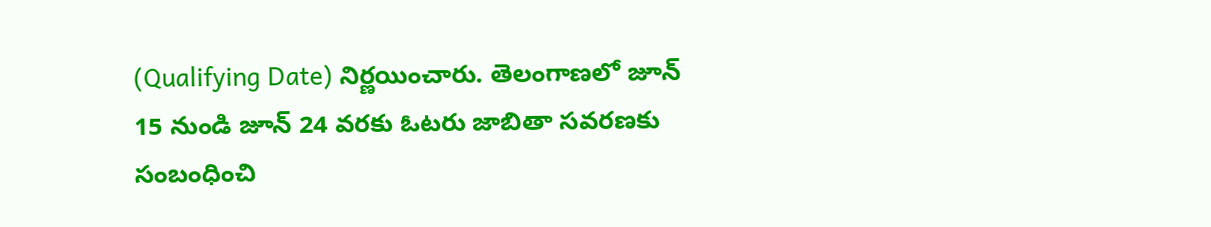(Qualifying Date) నిర్ణయించారు. తెలంగాణలో జూన్ 15 నుండి జూన్ 24 వరకు ఓటరు జాబితా సవరణకు సంబంధించి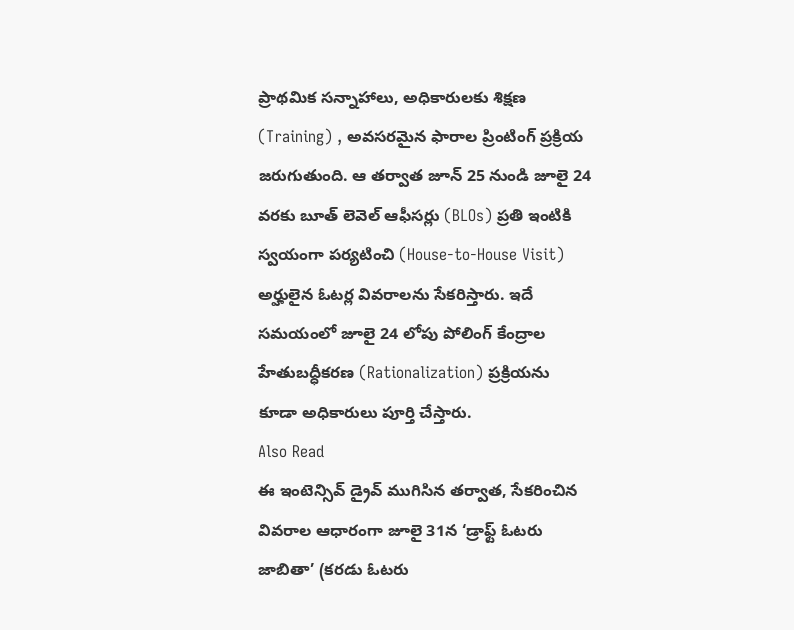ప్రాథమిక సన్నాహాలు, అధికారులకు శిక్షణ (Training) , అవసరమైన ఫారాల ప్రింటింగ్ ప్రక్రియ జరుగుతుంది. ఆ తర్వాత జూన్ 25 నుండి జూలై 24 వరకు బూత్ లెవెల్ ఆఫీసర్లు (BLOs) ప్రతి ఇంటికి స్వయంగా పర్యటించి (House-to-House Visit) అర్హులైన ఓటర్ల వివరాలను సేకరిస్తారు. ఇదే సమయంలో జూలై 24 లోపు పోలింగ్ కేంద్రాల హేతుబద్ధీకరణ (Rationalization) ప్రక్రియను కూడా అధికారులు పూర్తి చేస్తారు.
Also Read
ఈ ఇంటెన్సివ్ డ్రైవ్ ముగిసిన తర్వాత, సేకరించిన వివరాల ఆధారంగా జూలై 31న ‘డ్రాఫ్ట్ ఓటరు జాబితా’ (కరడు ఓటరు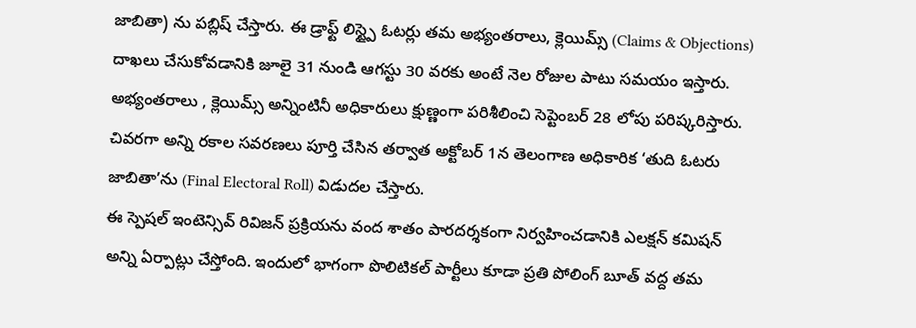జాబితా) ను పబ్లిష్ చేస్తారు. ఈ డ్రాఫ్ట్ లిస్ట్పై ఓటర్లు తమ అభ్యంతరాలు, క్లెయిమ్స్ (Claims & Objections) దాఖలు చేసుకోవడానికి జూలై 31 నుండి ఆగస్టు 30 వరకు అంటే నెల రోజుల పాటు సమయం ఇస్తారు. అభ్యంతరాలు , క్లెయిమ్స్ అన్నింటినీ అధికారులు క్షుణ్ణంగా పరిశీలించి సెప్టెంబర్ 28 లోపు పరిష్కరిస్తారు. చివరగా అన్ని రకాల సవరణలు పూర్తి చేసిన తర్వాత అక్టోబర్ 1న తెలంగాణ అధికారిక ‘తుది ఓటరు జాబితా’ను (Final Electoral Roll) విడుదల చేస్తారు.
ఈ స్పెషల్ ఇంటెన్సివ్ రివిజన్ ప్రక్రియను వంద శాతం పారదర్శకంగా నిర్వహించడానికి ఎలక్షన్ కమిషన్ అన్ని ఏర్పాట్లు చేస్తోంది. ఇందులో భాగంగా పొలిటికల్ పార్టీలు కూడా ప్రతి పోలింగ్ బూత్ వద్ద తమ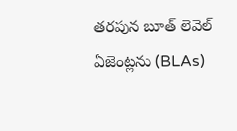తరపున బూత్ లెవెల్ ఏజెంట్లను (BLAs)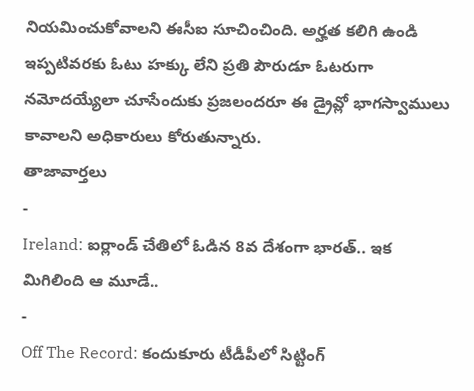నియమించుకోవాలని ఈసీఐ సూచించింది. అర్హత కలిగి ఉండి ఇప్పటివరకు ఓటు హక్కు లేని ప్రతి పౌరుడూ ఓటరుగా నమోదయ్యేలా చూసేందుకు ప్రజలందరూ ఈ డ్రైవ్లో భాగస్వాములు కావాలని అధికారులు కోరుతున్నారు.
తాజావార్తలు
-
Ireland: ఐర్లాండ్ చేతిలో ఓడిన 8వ దేశంగా భారత్.. ఇక మిగిలింది ఆ మూడే..
-
Off The Record: కందుకూరు టీడీపీలో సిట్టింగ్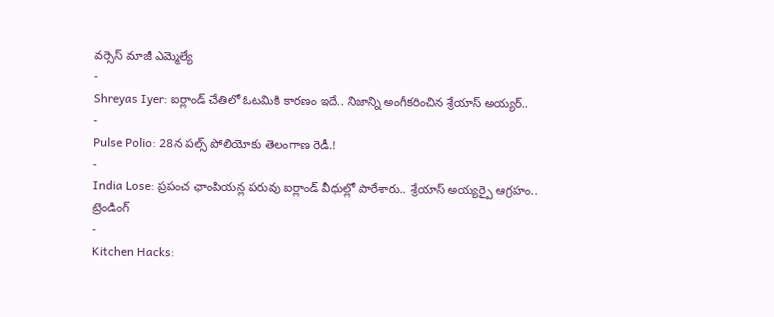వర్సెస్ మాజీ ఎమ్మెల్యే
-
Shreyas Iyer: ఐర్లాండ్ చేతిలో ఓటమికి కారణం ఇదే.. నిజాన్ని అంగీకరించిన శ్రేయాస్ అయ్యర్..
-
Pulse Polio: 28న పల్స్ పోలియోకు తెలంగాణ రెడీ.!
-
India Lose: ప్రపంచ ఛాంపియన్ల పరువు ఐర్లాండ్ వీధుల్లో పారేశారు.. శ్రేయాస్ అయ్యర్పై ఆగ్రహం..
ట్రెండింగ్
-
Kitchen Hacks: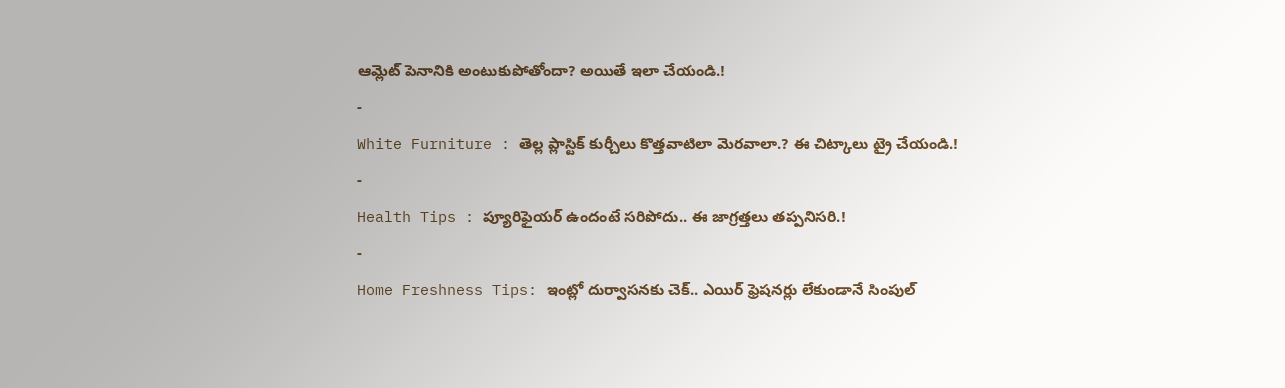ఆమ్లెట్ పెనానికి అంటుకుపోతోందా? అయితే ఇలా చేయండి.!
-
White Furniture : తెల్ల ప్లాస్టిక్ కుర్చీలు కొత్తవాటిలా మెరవాలా.? ఈ చిట్కాలు ట్రై చేయండి.!
-
Health Tips : ప్యూరిఫైయర్ ఉందంటే సరిపోదు.. ఈ జాగ్రత్తలు తప్పనిసరి.!
-
Home Freshness Tips: ఇంట్లో దుర్వాసనకు చెక్.. ఎయిర్ ఫ్రెషనర్లు లేకుండానే సింపుల్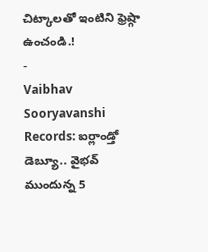చిట్కాలతో ఇంటిని ఫ్రెష్గా ఉంచండి.!
-
Vaibhav Sooryavanshi Records: ఐర్లాండ్తో డెబ్యూ.. వైభవ్ ముందున్న 5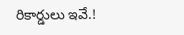రికార్డులు ఇవే.!